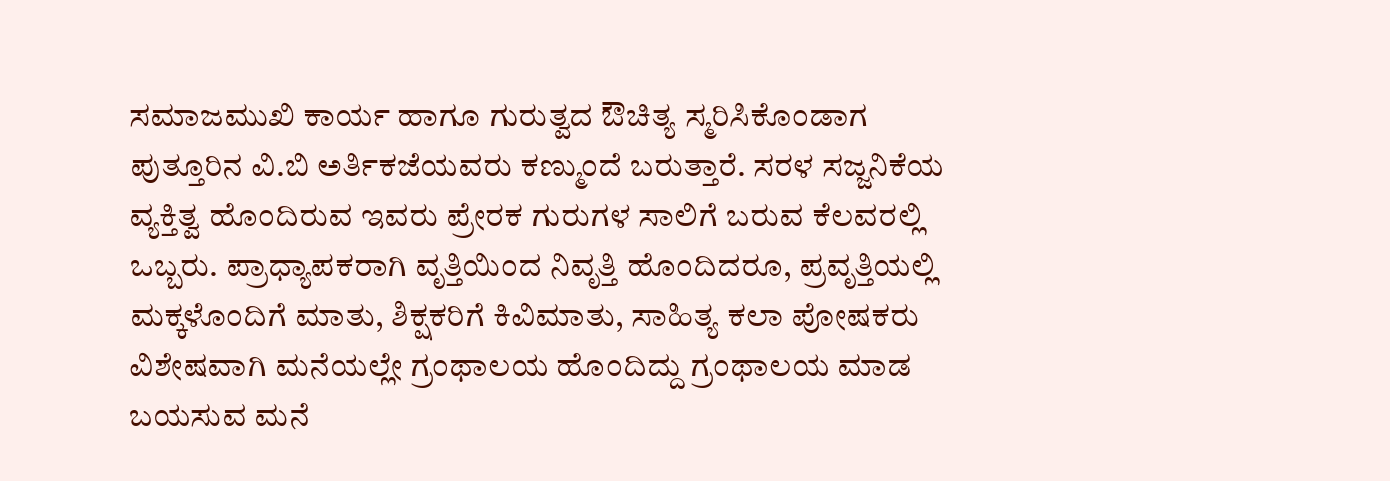ಸಮಾಜಮುಖಿ ಕಾರ್ಯ ಹಾಗೂ ಗುರುತ್ವದ ಔಚಿತ್ಯ ಸ್ಮರಿಸಿಕೊಂಡಾಗ ಪುತ್ತೂರಿನ ವಿ.ಬಿ ಅರ್ತಿಕಜೆಯವರು ಕಣ್ಮುಂದೆ ಬರುತ್ತಾರೆ. ಸರಳ ಸಜ್ಜನಿಕೆಯ ವ್ಯಕ್ತಿತ್ವ ಹೊಂದಿರುವ ಇವರು ಪ್ರೇರಕ ಗುರುಗಳ ಸಾಲಿಗೆ ಬರುವ ಕೆಲವರಲ್ಲಿ ಒಬ್ಬರು. ಪ್ರಾಧ್ಯಾಪಕರಾಗಿ ವೃತ್ತಿಯಿಂದ ನಿವೃತ್ತಿ ಹೊಂದಿದರೂ, ಪ್ರವೃತ್ತಿಯಲ್ಲಿ ಮಕ್ಕಳೊಂದಿಗೆ ಮಾತು, ಶಿಕ್ಷಕರಿಗೆ ಕಿವಿಮಾತು, ಸಾಹಿತ್ಯ ಕಲಾ ಪೋಷಕರು ವಿಶೇಷವಾಗಿ ಮನೆಯಲ್ಲೇ ಗ್ರಂಥಾಲಯ ಹೊಂದಿದ್ದು ಗ್ರಂಥಾಲಯ ಮಾಡ ಬಯಸುವ ಮನೆ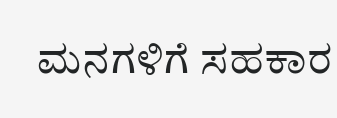ಮನಗಳಿಗೆ ಸಹಕಾರ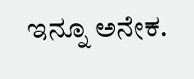ಇನ್ನೂ ಅನೇಕ.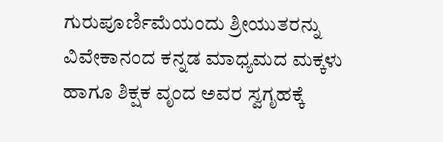ಗುರುಪೂರ್ಣಿಮೆಯಂದು ಶ್ರೀಯುತರನ್ನು ವಿವೇಕಾನಂದ ಕನ್ನಡ ಮಾಧ್ಯಮದ ಮಕ್ಕಳು ಹಾಗೂ ಶಿಕ್ಷಕ ವೃಂದ ಅವರ ಸ್ವಗೃಹಕ್ಕೆ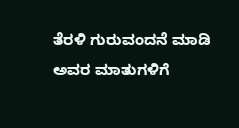ತೆರಳಿ ಗುರುವಂದನೆ ಮಾಡಿ ಅವರ ಮಾತುಗಳಿಗೆ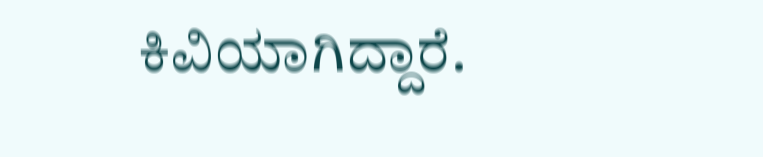ಕಿವಿಯಾಗಿದ್ದಾರೆ.